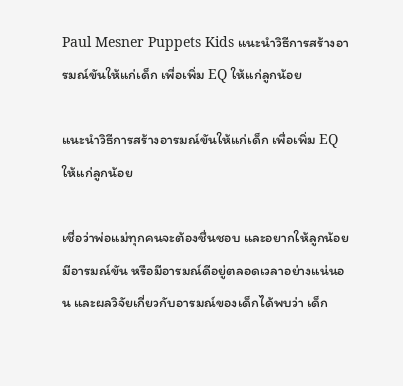Paul Mesner Puppets Kids แนะนำวิธีการสร้างอารมณ์ขันให้แก่เด็ก เพื่อเพิ่ม EQ ให้แก่ลูกน้อย

แนะนำวิธีการสร้างอารมณ์ขันให้แก่เด็ก เพื่อเพิ่ม EQ ให้แก่ลูกน้อย

เชื่อว่าพ่อแม่ทุกคนจะต้องชื่นชอบ และอยากให้ลูกน้อยมีอารมณ์ขัน หรือมีอารมณ์ดีอยู่ตลอดเวลาอย่างแน่นอน และผลวิจัยเกี่ยวกับอารมณ์ของเด็กได้พบว่า เด็ก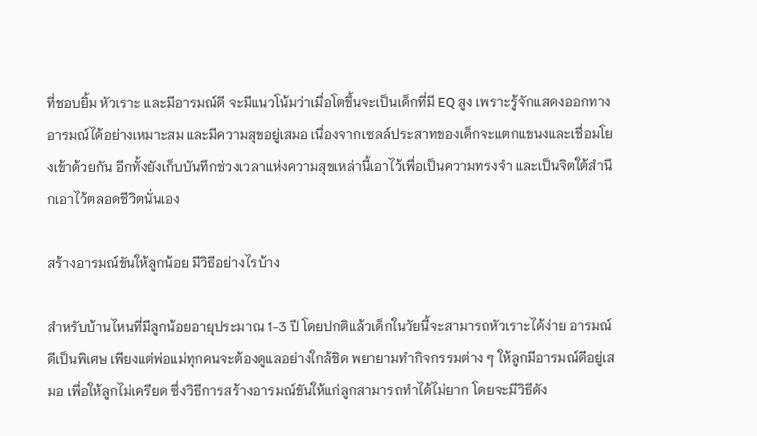ที่ชอบยิ้ม หัวเราะ และมีอารมณ์ดี จะมีแนวโน้มว่าเมื่อโตขึ้นจะเป็นเด็กที่มี EQ สูง เพราะรู้จักแสดงออกทางอารมณ์ได้อย่างเหมาะสม และมีความสุขอยู่เสมอ เนื่องจากเซลล์ประสาทของเด็กจะแตกแขนงและเชื่อมโยงเข้าด้วยกัน อีกทั้งยังเก็บบันทึกช่วงเวลาแห่งความสุขเหล่านี้เอาไว้เพื่อเป็นความทรงจำ และเป็นจิตใต้สำนึกเอาไว้ตลอดชีวิตนั่นเอง

สร้างอารมณ์ขันให้ลูกน้อย มีวิธีอย่างไรบ้าง

สำหรับบ้านไหนที่มีลูกน้อยอายุประมาณ 1-3 ปี โดยปกติแล้วเด็กในวัยนี้จะสามารถหัวเราะได้ง่าย อารมณ์ดีเป็นพิเศษ เพียงแต่พ่อแม่ทุกคนจะต้องดูแลอย่างใกล้ชิด พยายามทำกิจกรรมต่าง ๆ ให้ลูกมีอารมณ์ดีอยู่เสมอ เพื่อให้ลูกไม่เครียด ซึ่งวิธีการสร้างอารมณ์ขันให้แก่ลูกสามารถทำได้ไม่ยาก โดยจะมีวิธีดัง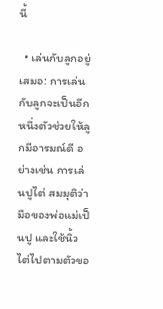นี้

  • เล่นกับลูกอยู่เสมอ: การเล่นกับลูกจะเป็นอีกหนึ่งตัวช่วยให้ลูกมีอารมณ์ดี อย่างเช่น การเล่นปูไต่ สมมุติว่ามือของพ่อแม่เป็นปู และใช้นิ้วไต่ไปตามตัวขอ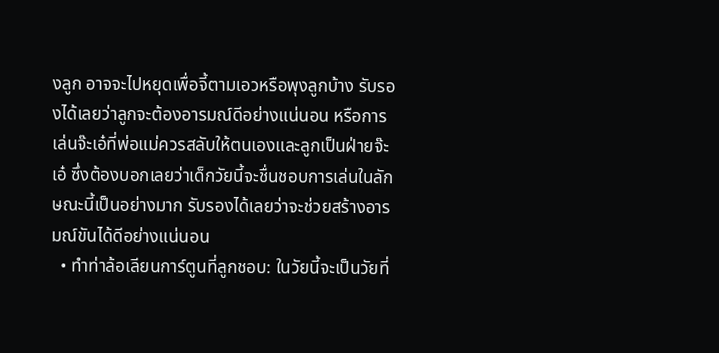งลูก อาจจะไปหยุดเพื่อจี้ตามเอวหรือพุงลูกบ้าง รับรองได้เลยว่าลูกจะต้องอารมณ์ดีอย่างแน่นอน หรือการเล่นจ๊ะเอ๋ที่พ่อแม่ควรสลับให้ตนเองและลูกเป็นฝ่ายจ๊ะเอ๋ ซึ่งต้องบอกเลยว่าเด็กวัยนี้จะชื่นชอบการเล่นในลักษณะนี้เป็นอย่างมาก รับรองได้เลยว่าจะช่วยสร้างอารมณ์ขันได้ดีอย่างแน่นอน
  • ทำท่าล้อเลียนการ์ตูนที่ลูกชอบ: ในวัยนี้จะเป็นวัยที่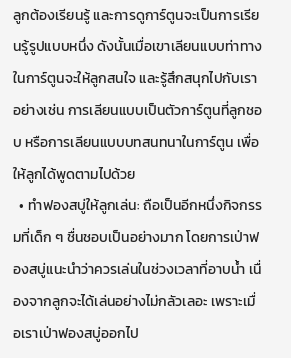ลูกต้องเรียนรู้ และการดูการ์ตูนจะเป็นการเรียนรู้รูปแบบหนึ่ง ดังนั้นเมื่อเขาเลียนแบบท่าทางในการ์ตูนจะให้ลูกสนใจ และรู้สึกสนุกไปกับเรา อย่างเช่น การเลียนแบบเป็นตัวการ์ตูนที่ลูกชอบ หรือการเลียนแบบบทสนทนาในการ์ตูน เพื่อให้ลูกได้พูดตามไปด้วย
  • ทำฟองสบู่ให้ลูกเล่น: ถือเป็นอีกหนึ่งกิจกรรมที่เด็ก ๆ ชื่นชอบเป็นอย่างมาก โดยการเป่าฟองสบู่แนะนำว่าควรเล่นในช่วงเวลาที่อาบน้ำ เนื่องจากลูกจะได้เล่นอย่างไม่กลัวเลอะ เพราะเมื่อเราเป่าฟองสบู่ออกไป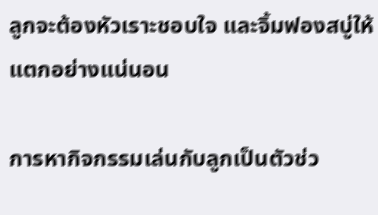ลูกจะต้องหัวเราะชอบใจ และจิ้มฟองสบู่ให้แตกอย่างแน่นอน

การหากิจกรรมเล่นกับลูกเป็นตัวช่ว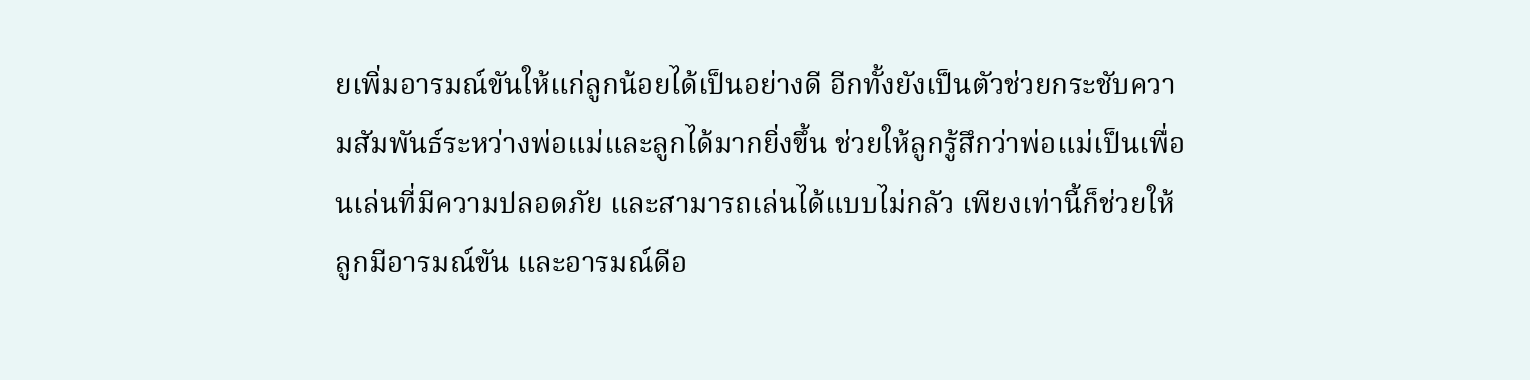ยเพิ่มอารมณ์ขันให้แก่ลูกน้อยได้เป็นอย่างดี อีกทั้งยังเป็นตัวช่วยกระชับความสัมพันธ์ระหว่างพ่อแม่และลูกได้มากยิ่งขึ้น ช่วยให้ลูกรู้สึกว่าพ่อแม่เป็นเพื่อนเล่นที่มีความปลอดภัย และสามารถเล่นได้แบบไม่กลัว เพียงเท่านี้ก็ช่วยให้ลูกมีอารมณ์ขัน และอารมณ์ดีอ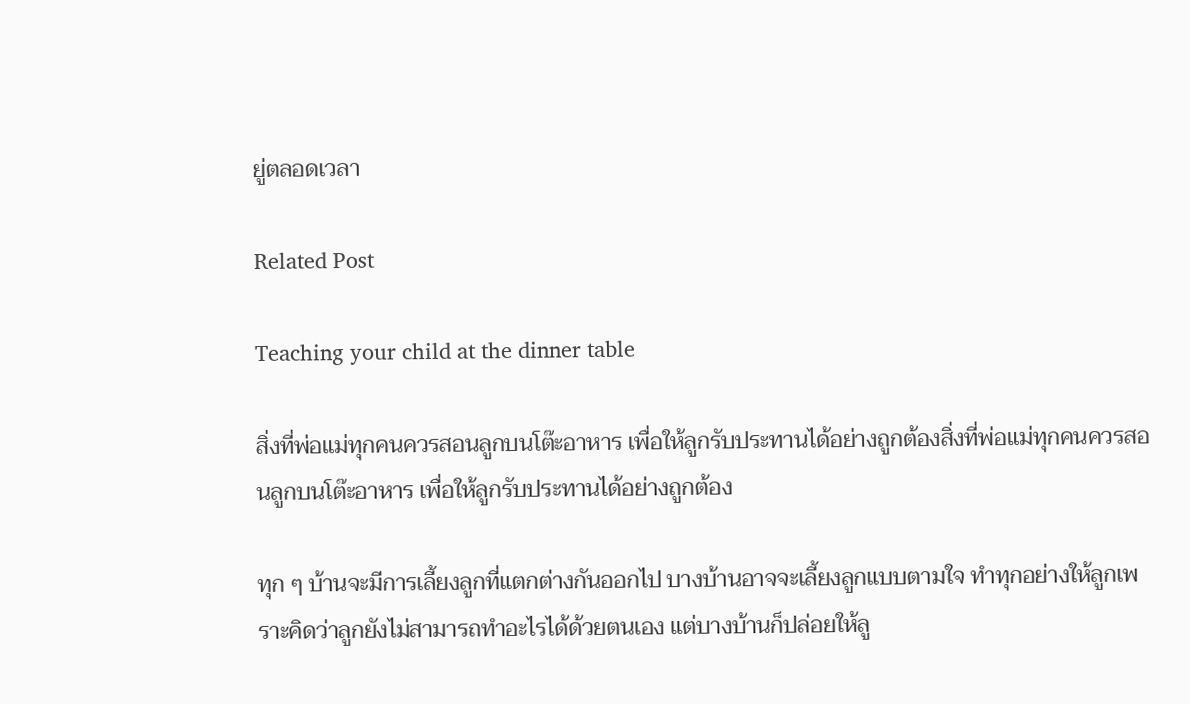ยู่ตลอดเวลา

Related Post

Teaching your child at the dinner table

สิ่งที่พ่อแม่ทุกคนควรสอนลูกบนโต๊ะอาหาร เพื่อให้ลูกรับประทานได้อย่างถูกต้องสิ่งที่พ่อแม่ทุกคนควรสอนลูกบนโต๊ะอาหาร เพื่อให้ลูกรับประทานได้อย่างถูกต้อง

ทุก ๆ บ้านจะมีการเลี้ยงลูกที่แตกต่างกันออกไป บางบ้านอาจจะเลี้ยงลูกแบบตามใจ ทำทุกอย่างให้ลูกเพราะคิดว่าลูกยังไม่สามารถทำอะไรได้ด้วยตนเอง แต่บางบ้านก็ปล่อยให้ลู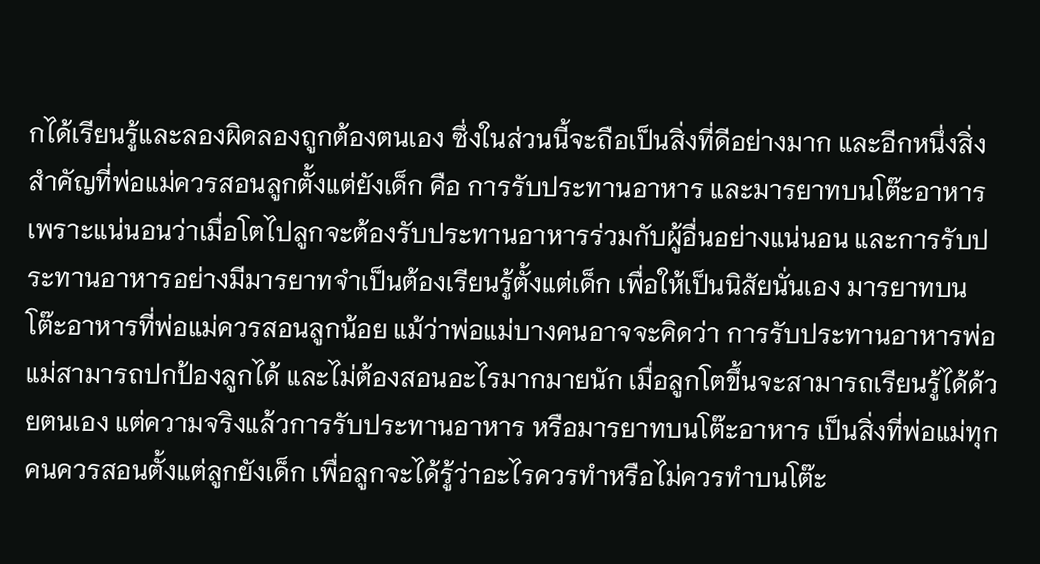กได้เรียนรู้และลองผิดลองถูกต้องตนเอง ซึ่งในส่วนนี้จะถือเป็นสิ่งที่ดีอย่างมาก และอีกหนึ่งสิ่งสำคัญที่พ่อแม่ควรสอนลูกตั้งแต่ยังเด็ก คือ การรับประทานอาหาร และมารยาทบนโต๊ะอาหาร เพราะแน่นอนว่าเมื่อโตไปลูกจะต้องรับประทานอาหารร่วมกับผู้อื่นอย่างแน่นอน และการรับประทานอาหารอย่างมีมารยาทจำเป็นต้องเรียนรู้ตั้งแต่เด็ก เพื่อให้เป็นนิสัยนั่นเอง มารยาทบนโต๊ะอาหารที่พ่อแม่ควรสอนลูกน้อย แม้ว่าพ่อแม่บางคนอาจจะคิดว่า การรับประทานอาหารพ่อแม่สามารถปกป้องลูกได้ และไม่ต้องสอนอะไรมากมายนัก เมื่อลูกโตขึ้นจะสามารถเรียนรู้ได้ด้วยตนเอง แต่ความจริงแล้วการรับประทานอาหาร หรือมารยาทบนโต๊ะอาหาร เป็นสิ่งที่พ่อแม่ทุกคนควรสอนตั้งแต่ลูกยังเด็ก เพื่อลูกจะได้รู้ว่าอะไรควรทำหรือไม่ควรทำบนโต๊ะ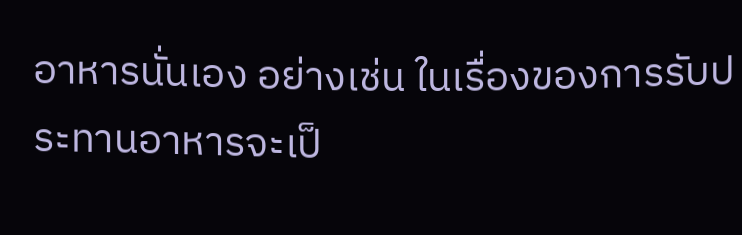อาหารนั่นเอง อย่างเช่น ในเรื่องของการรับประทานอาหารจะเป็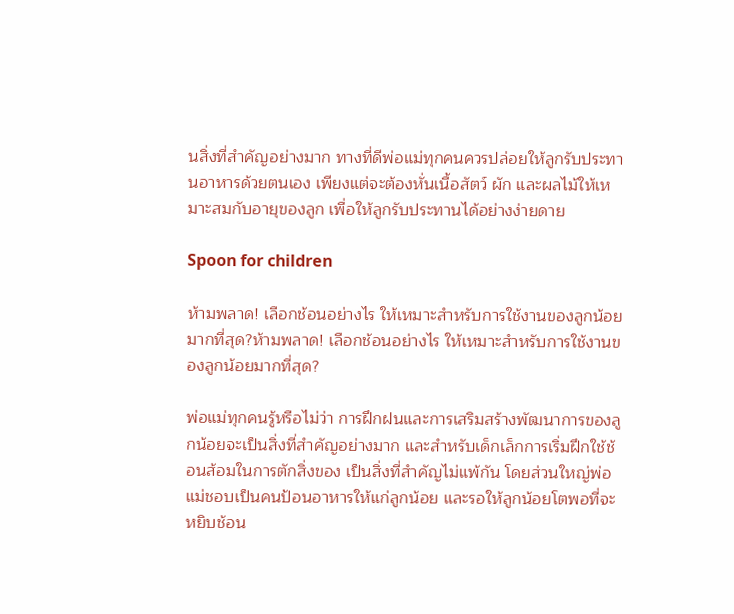นสิ่งที่สำคัญอย่างมาก ทางที่ดีพ่อแม่ทุกคนควรปล่อยให้ลูกรับประทานอาหารด้วยตนเอง เพียงแต่จะต้องหั่นเนื้อสัตว์ ผัก และผลไม้ให้เหมาะสมกับอายุของลูก เพื่อให้ลูกรับประทานได้อย่างง่ายดาย

Spoon for children

ห้ามพลาด! เลือกช้อนอย่างไร ให้เหมาะสำหรับการใช้งานของลูกน้อยมากที่สุด?ห้ามพลาด! เลือกช้อนอย่างไร ให้เหมาะสำหรับการใช้งานของลูกน้อยมากที่สุด?

พ่อแม่ทุกคนรู้หรือไม่ว่า การฝึกฝนและการเสริมสร้างพัฒนาการของลูกน้อยจะเป็นสิ่งที่สำคัญอย่างมาก และสำหรับเด็กเล็กการเริ่มฝึกใช้ช้อนส้อมในการตักสิ่งของ เป็นสิ่งที่สำคัญไม่แพ้กัน โดยส่วนใหญ่พ่อแม่ชอบเป็นคนป้อนอาหารให้แก่ลูกน้อย และรอให้ลูกน้อยโตพอที่จะหยิบช้อน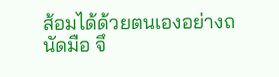ส้อมได้ด้วยตนเองอย่างถนัดมือ จึ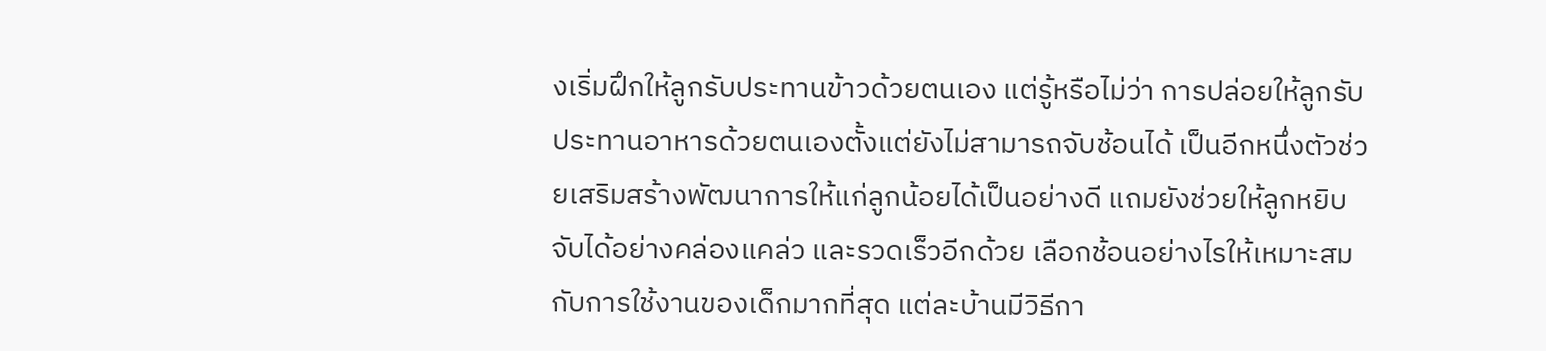งเริ่มฝึกให้ลูกรับประทานข้าวด้วยตนเอง แต่รู้หรือไม่ว่า การปล่อยให้ลูกรับประทานอาหารด้วยตนเองตั้งแต่ยังไม่สามารถจับช้อนได้ เป็นอีกหนึ่งตัวช่วยเสริมสร้างพัฒนาการให้แก่ลูกน้อยได้เป็นอย่างดี แถมยังช่วยให้ลูกหยิบจับได้อย่างคล่องแคล่ว และรวดเร็วอีกด้วย เลือกช้อนอย่างไรให้เหมาะสมกับการใช้งานของเด็กมากที่สุด แต่ละบ้านมีวิธีกา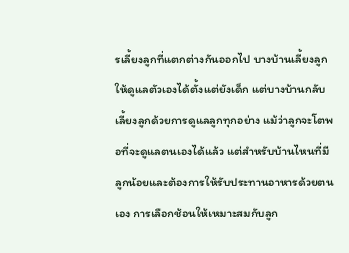รเลี้ยงลูกที่แตกต่างกันออกไป บางบ้านเลี้ยงลูกให้ดูแลตัวเองได้ตั้งแต่ยังเด็ก แต่บางบ้านกลับเลี้ยงลูกด้วยการดูแลลูกทุกอย่าง แม้ว่าลูกจะโตพอที่จะดูแลตนเองได้แล้ว แต่สำหรับบ้านไหนที่มีลูกน้อยและต้องการให้รับประทานอาหารด้วยตนเอง การเลือกช้อนให้เหมาะสมกับลูก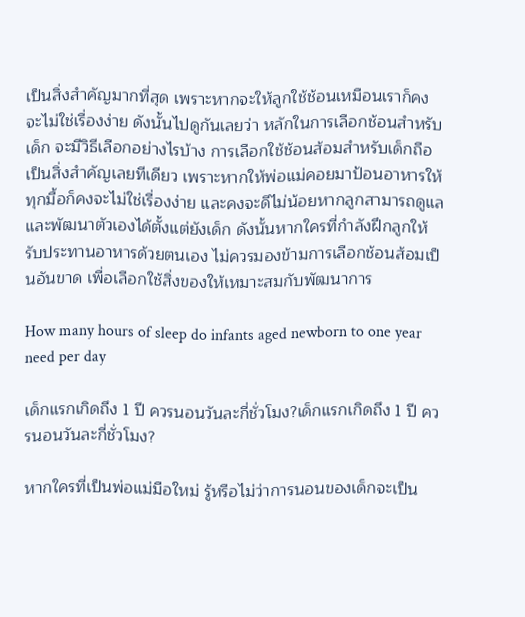เป็นสิ่งสำคัญมากที่สุด เพราะหากจะให้ลูกใช้ช้อนเหมือนเราก็คงจะไม่ใช่เรื่องง่าย ดังนั้นไปดูกันเลยว่า หลักในการเลือกช้อนสำหรับเด็ก จะมีวิธีเลือกอย่างไรบ้าง การเลือกใช้ช้อนส้อมสำหรับเด็กถือเป็นสิ่งสำคัญเลยทีเดียว เพราะหากให้พ่อแม่คอยมาป้อนอาหารให้ทุกมื้อก็คงจะไม่ใช่เรื่องง่าย และคงจะดีไม่น้อยหากลูกสามารถดูแล และพัฒนาตัวเองได้ตั้งแต่ยังเด็ก ดังนั้นหากใครที่กำลังฝึกลูกให้รับประทานอาหารด้วยตนเอง ไม่ควรมองข้ามการเลือกช้อนส้อมเป็นอันขาด เพื่อเลือกใช้สิ่งของให้เหมาะสมกับพัฒนาการ

How many hours of sleep do infants aged newborn to one year need per day

เด็กแรกเกิดถึง 1 ปี ควรนอนวันละกี่ชั่วโมง?เด็กแรกเกิดถึง 1 ปี ควรนอนวันละกี่ชั่วโมง?

หากใครที่เป็นพ่อแม่มือใหม่ รู้หรือไม่ว่าการนอนของเด็กจะเป็น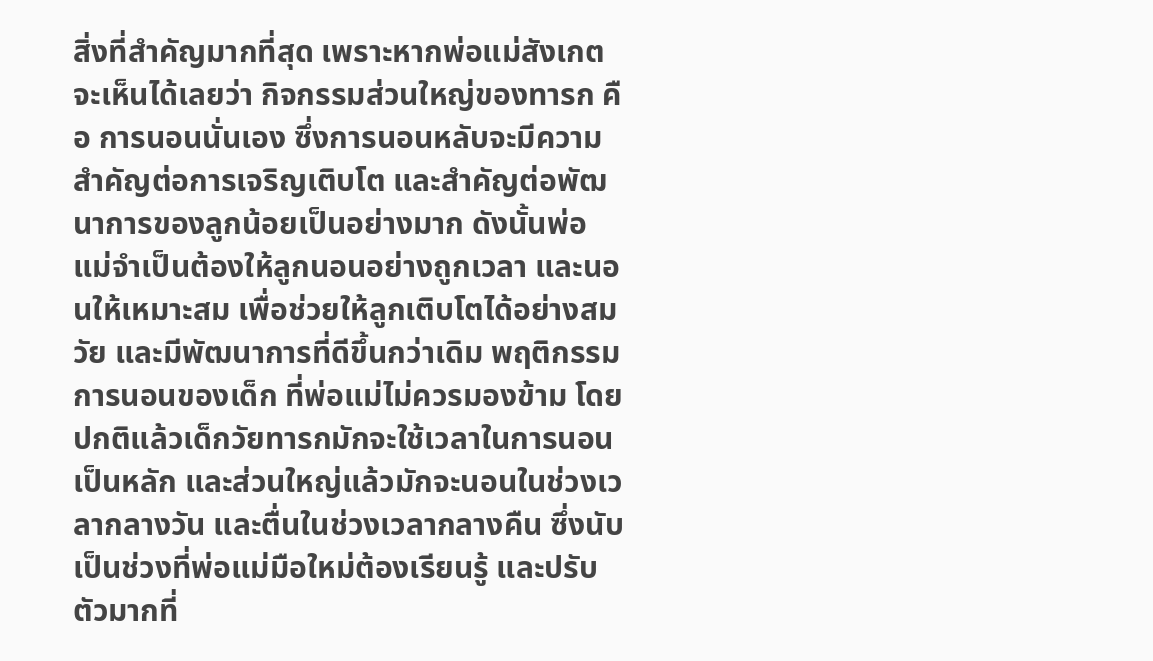สิ่งที่สำคัญมากที่สุด เพราะหากพ่อแม่สังเกตจะเห็นได้เลยว่า กิจกรรมส่วนใหญ่ของทารก คือ การนอนนั่นเอง ซึ่งการนอนหลับจะมีความสำคัญต่อการเจริญเติบโต และสำคัญต่อพัฒนาการของลูกน้อยเป็นอย่างมาก ดังนั้นพ่อแม่จำเป็นต้องให้ลูกนอนอย่างถูกเวลา และนอนให้เหมาะสม เพื่อช่วยให้ลูกเติบโตได้อย่างสมวัย และมีพัฒนาการที่ดีขึ้นกว่าเดิม พฤติกรรมการนอนของเด็ก ที่พ่อแม่ไม่ควรมองข้าม โดยปกติแล้วเด็กวัยทารกมักจะใช้เวลาในการนอนเป็นหลัก และส่วนใหญ่แล้วมักจะนอนในช่วงเวลากลางวัน และตื่นในช่วงเวลากลางคืน ซึ่งนับเป็นช่วงที่พ่อแม่มือใหม่ต้องเรียนรู้ และปรับตัวมากที่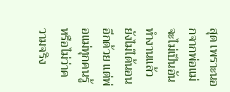สุด เพราะนอกจากพ่อแม่จะไม่เป็นอันทำงานแล้ว ยังไม่ได้นอนอีกด้วย แต่พ่อแม่ทุกคนรู้หรือไม่ว่าความจริง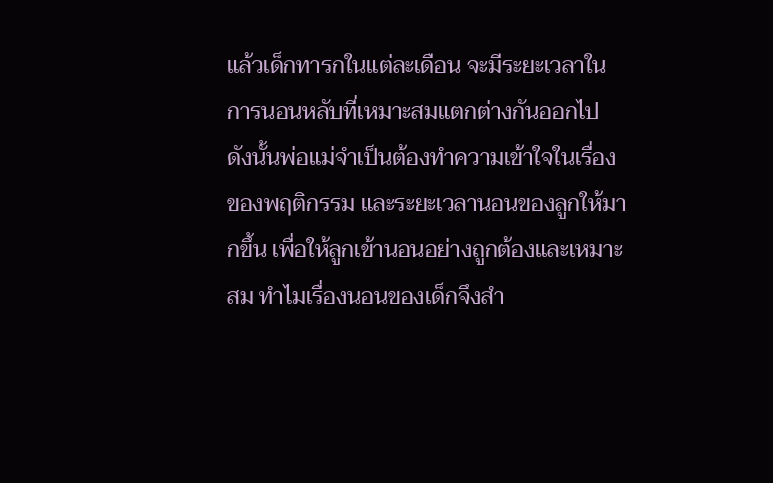แล้วเด็กทารกในแต่ละเดือน จะมีระยะเวลาในการนอนหลับที่เหมาะสมแตกต่างกันออกไป ดังนั้นพ่อแม่จำเป็นต้องทำความเข้าใจในเรื่องของพฤติกรรม และระยะเวลานอนของลูกให้มากขึ้น เพื่อให้ลูกเข้านอนอย่างถูกต้องและเหมาะสม ทำไมเรื่องนอนของเด็กจึงสำ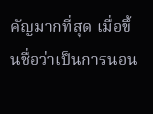คัญมากที่สุด เมื่อขึ้นชื่อว่าเป็นการนอน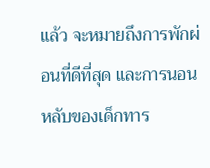แล้ว จะหมายถึงการพักผ่อนที่ดีที่สุด และการนอนหลับของเด็กทาร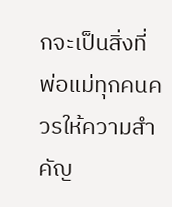กจะเป็นสิ่งที่พ่อแม่ทุกคนควรให้ความสำคัญ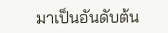มาเป็นอันดับต้น